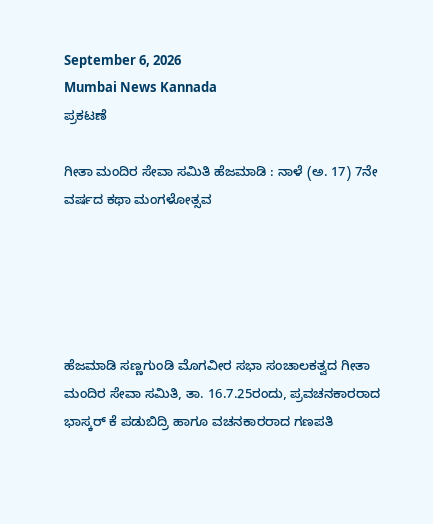September 6, 2026
Mumbai News Kannada
ಪ್ರಕಟಣೆ

ಗೀತಾ ಮಂದಿರ ಸೇವಾ ಸಮಿತಿ ಹೆಜಮಾಡಿ : ನಾಳೆ (ಅ. 17) 7ನೇ ವರ್ಷದ ಕಥಾ ಮಂಗಳೋತ್ಸವ





ಹೆಜಮಾಡಿ ಸಣ್ಣಗುಂಡಿ ಮೊಗವೀರ ಸಭಾ ಸಂಚಾಲಕತ್ವದ ಗೀತಾ ಮಂದಿರ ಸೇವಾ ಸಮಿತಿ, ತಾ. 16.7.25ರಂದು, ಪ್ರವಚನಕಾರರಾದ ಭಾಸ್ಕರ್ ಕೆ ಪಡುಬಿದ್ರಿ ಹಾಗೂ ವಚನಕಾರರಾದ ಗಣಪತಿ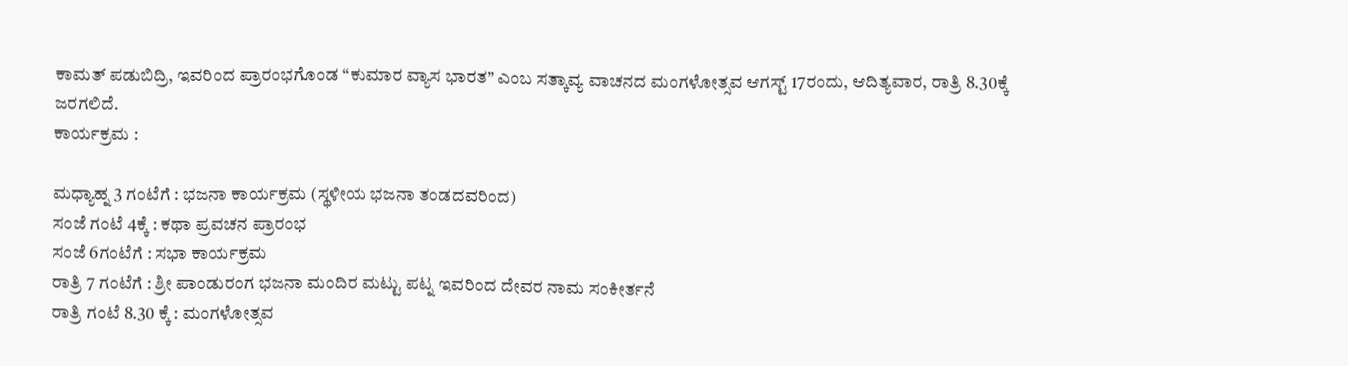ಕಾಮತ್ ಪಡುಬಿದ್ರಿ, ಇವರಿಂದ ಪ್ರಾರಂಭಗೊಂಡ “ಕುಮಾರ ವ್ಯಾಸ ಭಾರತ” ಎಂಬ ಸತ್ಕಾವ್ಯ ವಾಚನದ ಮಂಗಳೋತ್ಸವ ಆಗಸ್ಟ್ 17ರಂದು, ಆದಿತ್ಯವಾರ, ರಾತ್ರಿ 8.30ಕ್ಕೆ ಜರಗಲಿದೆ.
ಕಾರ್ಯಕ್ರಮ :

ಮಧ್ಯಾಹ್ನ 3 ಗಂಟೆಗೆ : ಭಜನಾ ಕಾರ್ಯಕ್ರಮ (ಸ್ಥಳೀಯ ಭಜನಾ ತಂಡದವರಿಂದ)
ಸಂಜೆ ಗಂಟೆ 4ಕ್ಕೆ : ಕಥಾ ಪ್ರವಚನ ಪ್ರಾರಂಭ
ಸಂಜೆ 6ಗಂಟೆಗೆ : ಸಭಾ ಕಾರ್ಯಕ್ರಮ
ರಾತ್ರಿ 7 ಗಂಟೆಗೆ : ಶ್ರೀ ಪಾಂಡುರಂಗ ಭಜನಾ ಮಂದಿರ ಮಟ್ಟು ಪಟ್ನ ಇವರಿಂದ ದೇವರ ನಾಮ ಸಂಕೀರ್ತನೆ
ರಾತ್ರಿ ಗಂಟೆ 8.30 ಕ್ಕೆ : ಮಂಗಳೋತ್ಸವ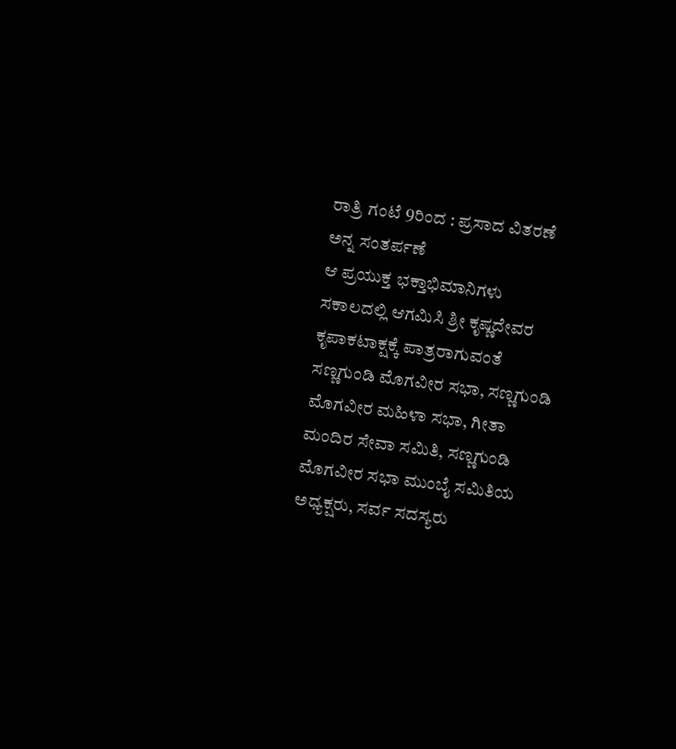ರಾತ್ರಿ ಗಂಟೆ 9ರಿಂದ : ಪ್ರಸಾದ ವಿತರಣೆ ಅನ್ನ ಸಂತರ್ಪಣೆ
ಆ ಪ್ರಯುಕ್ತ ಭಕ್ತಾಭಿಮಾನಿಗಳು ಸಕಾಲದಲ್ಲಿ ಆಗಮಿಸಿ ಶ್ರೀ ಕೃಷ್ಣದೇವರ ಕೃಪಾಕಟಾಕ್ಷಕ್ಕೆ ಪಾತ್ರರಾಗುವಂತೆ
ಸಣ್ಣಗುಂಡಿ ಮೊಗವೀರ ಸಭಾ, ಸಣ್ಣಗುಂಡಿ ಮೊಗವೀರ ಮಹಿಳಾ ಸಭಾ, ಗೀತಾ ಮಂದಿರ ಸೇವಾ ಸಮಿತಿ, ಸಣ್ಣಗುಂಡಿ ಮೊಗವೀರ ಸಭಾ ಮುಂಬೈ ಸಮಿತಿಯ ಅಧ್ಯಕ್ಷರು, ಸರ್ವ ಸದಸ್ಯರು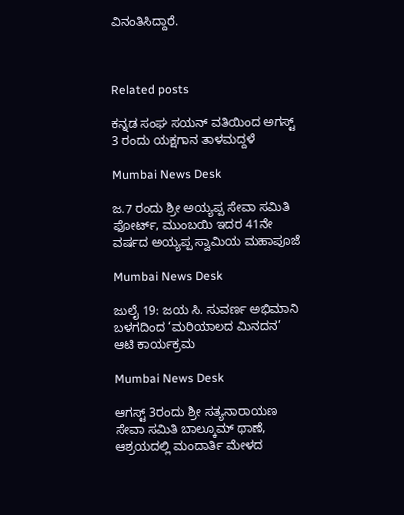ವಿನಂತಿಸಿದ್ದಾರೆ.



Related posts

ಕನ್ನಡ ಸಂಘ ಸಯನ್ ವತಿಯಿಂದ ಅಗಸ್ಟ್ 3 ರಂದು ಯಕ್ಷಗಾನ ತಾಳಮದ್ದಳೆ

Mumbai News Desk

ಜ.7 ರಂದು ಶ್ರೀ ಅಯ್ಯಪ್ಪ ಸೇವಾ ಸಮಿತಿ ಫೋರ್ಟ್, ಮುಂಬಯಿ ಇದರ 41ನೇ ವರ್ಷದ ಅಯ್ಯಪ್ಪ ಸ್ವಾಮಿಯ ಮಹಾಪೂಜೆ

Mumbai News Desk

ಜುಲೈ 19: ಜಯ ಸಿ. ಸುವರ್ಣ ಅಭಿಮಾನಿ ಬಳಗದಿಂದ ‘ಮರಿಯಾಲದ ಮಿನದನ’ ಆಟಿ ಕಾರ್ಯಕ್ರಮ

Mumbai News Desk

ಆಗಸ್ಟ್ 3ರಂದು ಶ್ರೀ ಸತ್ಯನಾರಾಯಣ ಸೇವಾ ಸಮಿತಿ ಬಾಲ್ಕೂಮ್ ಥಾಣೆ, ಆಶ್ರಯದಲ್ಲಿ ಮಂದಾರ್ತಿ ಮೇಳದ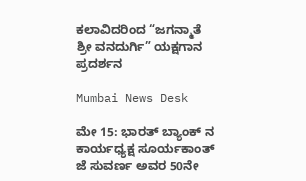ಕಲಾವಿದರಿಂದ “ಜಗನ್ಮಾತೆ ಶ್ರೀ ವನದುರ್ಗಿ” ಯಕ್ಷಗಾನ ಪ್ರದರ್ಶನ

Mumbai News Desk

ಮೇ 15: ಭಾರತ್ ಬ್ಯಾಂಕ್ ನ ಕಾರ್ಯಧ್ಯಕ್ಷ ಸೂರ್ಯಕಾಂತ್ ಜೆ ಸುವರ್ಣ ಅವರ 50ನೇ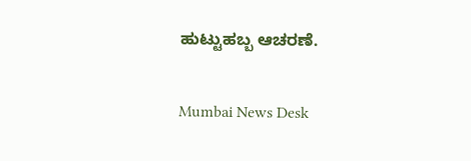ಹುಟ್ಟುಹಬ್ಬ ಆಚರಣೆ.

Mumbai News Desk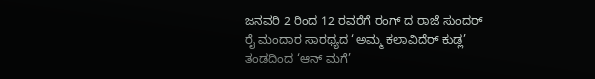ಜನವರಿ 2 ರಿಂದ 12 ರವರೆಗೆ ರಂಗ್ ದ ರಾಜೆ ಸುಂದರ್ ರೈ ಮಂದಾರ ಸಾರಥ್ಯದ ‘ಅಮ್ಮ ಕಲಾವಿದೆರ್ ಕುಡ್ಲ’ ತಂಡದಿಂದ ‘ಆನ್ ಮಗೆ’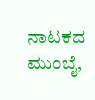ನಾಟಕದ ಮುಂಬೈ,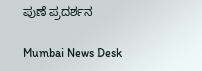ಪುಣೆ ಪ್ರದರ್ಶನ

Mumbai News Desk